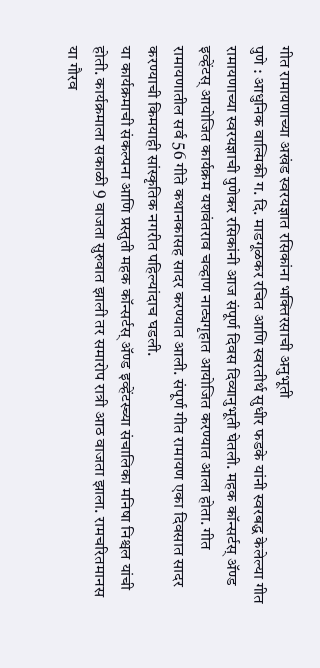गीत रामायणाच्या अखंड स्वरयज्ञात रसिकांना भक्तिरसाची अनुभूती
पुणे : आधुनिक वाल्मिकी ग. दि. माडगूळकर रचित आणि स्वरतीर्थ सुधीर फडके यांनी स्वरबद्ध केलेल्या गीत रामायणाच्या स्वरयज्ञाची पुणेकर रसिकांनी आज संपूर्ण दिवस दिव्यानुभूती घेतली. महक कॉन्सर्टस् ॲण्ड इव्हेंटस् आयोजित कार्यक्रम यशवंतराव चव्हाण नाट्यगृहात आयोजित करण्यात आला होता. गीत रामायणातील सर्व 56 गीते कथानकासह सादर करण्यात आली. संपूर्ण गीत रामायण एका दिवसात सादर करण्याची किमयाही सांस्कृतिक नगरीत पहिल्यांदाच घडली.
या कार्यक्रमाची संकल्पना आणि प्रस्तुती महक कॉन्सर्टस् ॲण्ड इव्हेंटस्च्या संचालिका मनिषा निश्चल यांची होती. कार्यक्रमाला सकाळी 9 वाजता सुरुवात झाली तर समारोप रात्री आठ वाजता झाला. रामचरितमानस या गौरव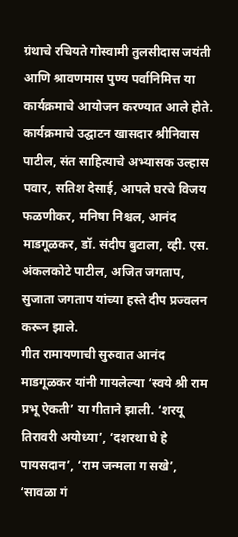ग्रंथाचे रचियते गोस्वामी तुलसीदास जयंती आणि श्रावणमास पुण्य पर्वानिमित्त या कार्यक्रमाचे आयोजन करण्यात आले होते.
कार्यक्रमाचे उद्घाटन खासदार श्रीनिवास पाटील, संत साहित्याचे अभ्यासक उल्हास पवार, सतिश देसाई, आपले घरचे विजय फळणीकर, मनिषा निश्चल, आनंद माडगूळकर, डॉ. संदीप बुटाला, व्ही. एस. अंकलकोटे पाटील, अजित जगताप, सुजाता जगताप यांच्या हस्ते दीप प्रज्वलन करून झाले.
गीत रामायणाची सुरुवात आनंद माडगूळकर यांनी गायलेल्या ‘स्वये श्री राम प्रभू ऐकती’ या गीताने झाली. ‘शरयू तिरावरी अयोध्या’, ‘दशरथा घे हे पायसदान’, ‘राम जन्मला ग सखे’, ‘सावळा गं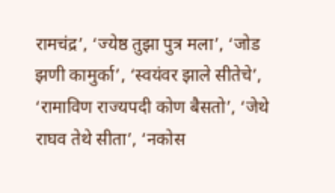रामचंद्र’, ‘ज्येष्ठ तुझा पुत्र मला’, ‘जोड झणी कामुर्का’, ‘स्वयंवर झाले सीतेचे’, ‘रामाविण राज्यपदी कोण बैसतो’, ‘जेथे राघव तेथे सीता’, ‘नकोस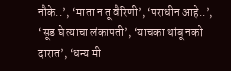नौके..’, ‘माता न तू वैरिणी’, ‘पराधीन आहे..’, ‘सूड घे त्याचा लंकापती’, ‘याचका थांबू नको दारात’, ‘धन्य मी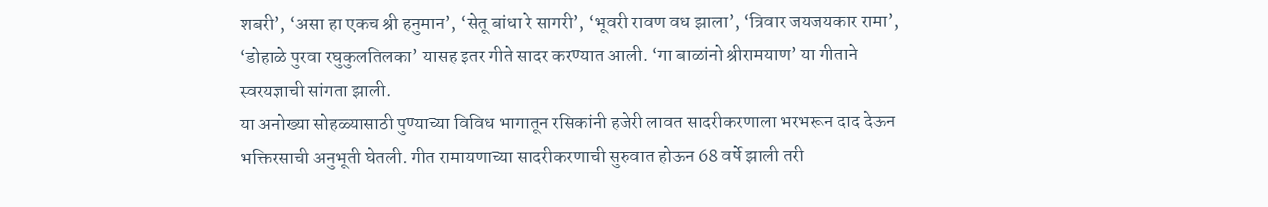शबरी’, ‘असा हा एकच श्री हनुमान’, ‘सेतू बांधा रे सागरी’, ‘भूवरी रावण वध झाला’, ‘त्रिवार जयजयकार रामा’, ‘डोहाळे पुरवा रघुकुलतिलका’ यासह इतर गीते सादर करण्यात आली. ‘गा बाळांनो श्रीरामयाण’ या गीताने स्वरयज्ञाची सांगता झाली.
या अनोख्या सोहळ्यासाठी पुण्याच्या विविध भागातून रसिकांनी हजेरी लावत सादरीकरणाला भरभरून दाद देऊन भक्तिरसाची अनुभूती घेतली. गीत रामायणाच्या सादरीकरणाची सुरुवात होऊन 68 वर्षे झाली तरी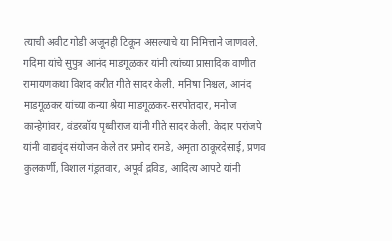त्याची अवीट गोडी अजूनही टिकून असल्याचे या निमित्ताने जाणवले.
गदिमा यांचे सुपुत्र आनंद माडगूळकर यांनी त्यांच्या प्रासादिक वाणीत रामायणकथा विशद करीत गीते सादर केली. मनिषा निश्चल, आनंद माडगूळकर यांच्या कन्या श्रेया माडगूळकर-सरपोतदार, मनोज कान्हेगांवर, वंडरबॉय पृथ्वीराज यांनी गीते सादर केली. केदार परांजपे यांनी वाद्यवृंद संयोजन केले तर प्रमोद रानडे, अमृता ठाकूरदेसाई, प्रणव कुलकर्णी, विशाल गंड्रतवार, अपूर्व द्रविड, आदित्य आपटे यांनी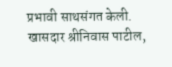प्रभावी साथसंगत केली.
खासदार श्रीनिवास पाटील,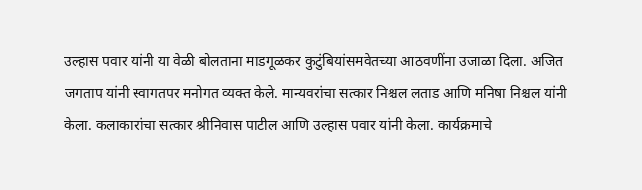उल्हास पवार यांनी या वेळी बोलताना माडगूळकर कुटुंबियांसमवेतच्या आठवणींना उजाळा दिला. अजित जगताप यांनी स्वागतपर मनोगत व्यक्त केले. मान्यवरांचा सत्कार निश्चल लताड आणि मनिषा निश्चल यांनी केला. कलाकारांचा सत्कार श्रीनिवास पाटील आणि उल्हास पवार यांनी केला. कार्यक्रमाचे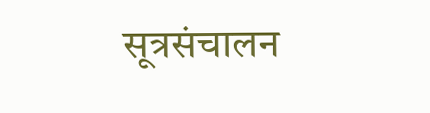सूत्रसंचालन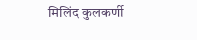मिलिंद कुलकर्णी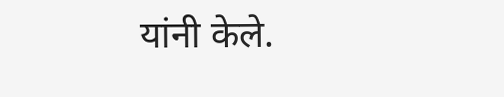यांनी केले.